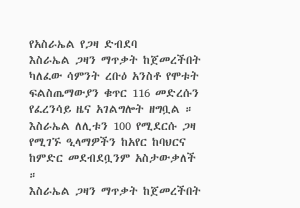የአስራኤል የጋዛ ድብደባ
እስራኤል ጋዛን ማጥቃት ከጀመረችበት ካለፈው ሳምንት ረቡዕ አንስቶ የሞቱት ፍልስጤማውያን ቁጥር 116 መድረሱን የፈረንሳይ ዜና አገልግሎት ዘግቧል ። እስራኤል ለሊቱን 100 የሚደርሱ ጋዛ የሚገኙ ዒላማዎችን ከአየር ከባህርና ከምድር መደብደቧንም አስታውቃለች ።
እስራኤል ጋዛን ማጥቃት ከጀመረችበት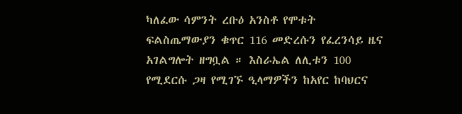ካለፈው ሳምንት ረቡዕ አንስቶ የሞቱት ፍልስጤማውያን ቁጥር 116 መድረሱን የፈረንሳይ ዜና አገልግሎት ዘግቧል ። እስራኤል ለሊቱን 100 የሚደርሱ ጋዛ የሚገኙ ዒላማዎችን ከአየር ከባህርና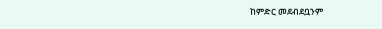ከምድር መደብደቧንም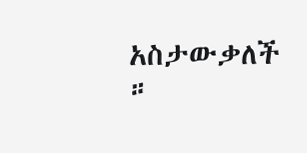አስታውቃለች ።